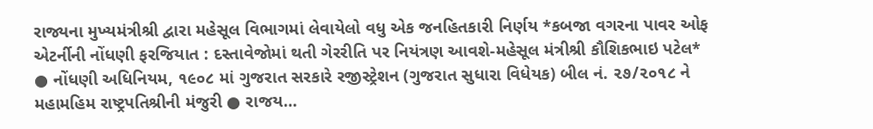રાજ્યના મુખ્યમંત્રીશ્રી દ્વારા મહેસૂલ વિભાગમાં લેવાયેલો વધુ એક જનહિતકારી નિર્ણય *કબજા વગરના પાવર ઓફ એટર્નીની નોંધણી ફરજિયાત : દસ્તાવેજોમાં થતી ગેરરીતિ પર નિયંત્રણ આવશે-મહેસૂલ મંત્રીશ્રી કૌશિકભાઇ પટેલ*
● નોંધણી અધિનિયમ, ૧૯૦૮ માં ગુજરાત સરકારે રજીસ્ટ્રેશન (ગુજરાત સુધારા વિધેયક) બીલ નં. ૨૭/૨૦૧૮ ને મહામહિમ રાષ્ટ્રપતિશ્રીની મંજુરી ● રાજય…